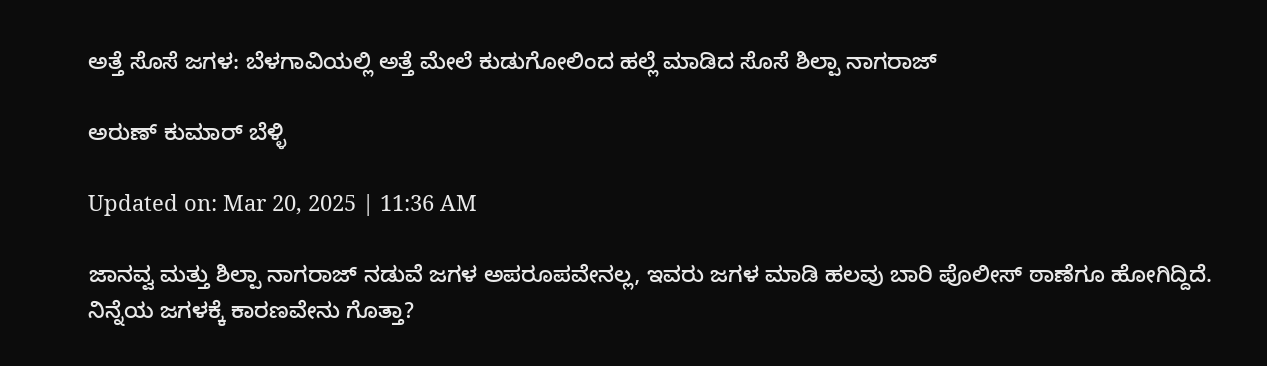ಅತ್ತೆ ಸೊಸೆ ಜಗಳ: ಬೆಳಗಾವಿಯಲ್ಲಿ ಅತ್ತೆ ಮೇಲೆ ಕುಡುಗೋಲಿಂದ ಹಲ್ಲೆ ಮಾಡಿದ ಸೊಸೆ ಶಿಲ್ಪಾ ನಾಗರಾಜ್

ಅರುಣ್ ಕುಮಾರ್ ಬೆಳ್ಳಿ

Updated on: Mar 20, 2025 | 11:36 AM

ಜಾನವ್ವ ಮತ್ತು ಶಿಲ್ಪಾ ನಾಗರಾಜ್ ನಡುವೆ ಜಗಳ ಅಪರೂಪವೇನಲ್ಲ, ಇವರು ಜಗಳ ಮಾಡಿ ಹಲವು ಬಾರಿ ಪೊಲೀಸ್ ಠಾಣೆಗೂ ಹೋಗಿದ್ದಿದೆ. ನಿನ್ನೆಯ ಜಗಳಕ್ಕೆ ಕಾರಣವೇನು ಗೊತ್ತಾ?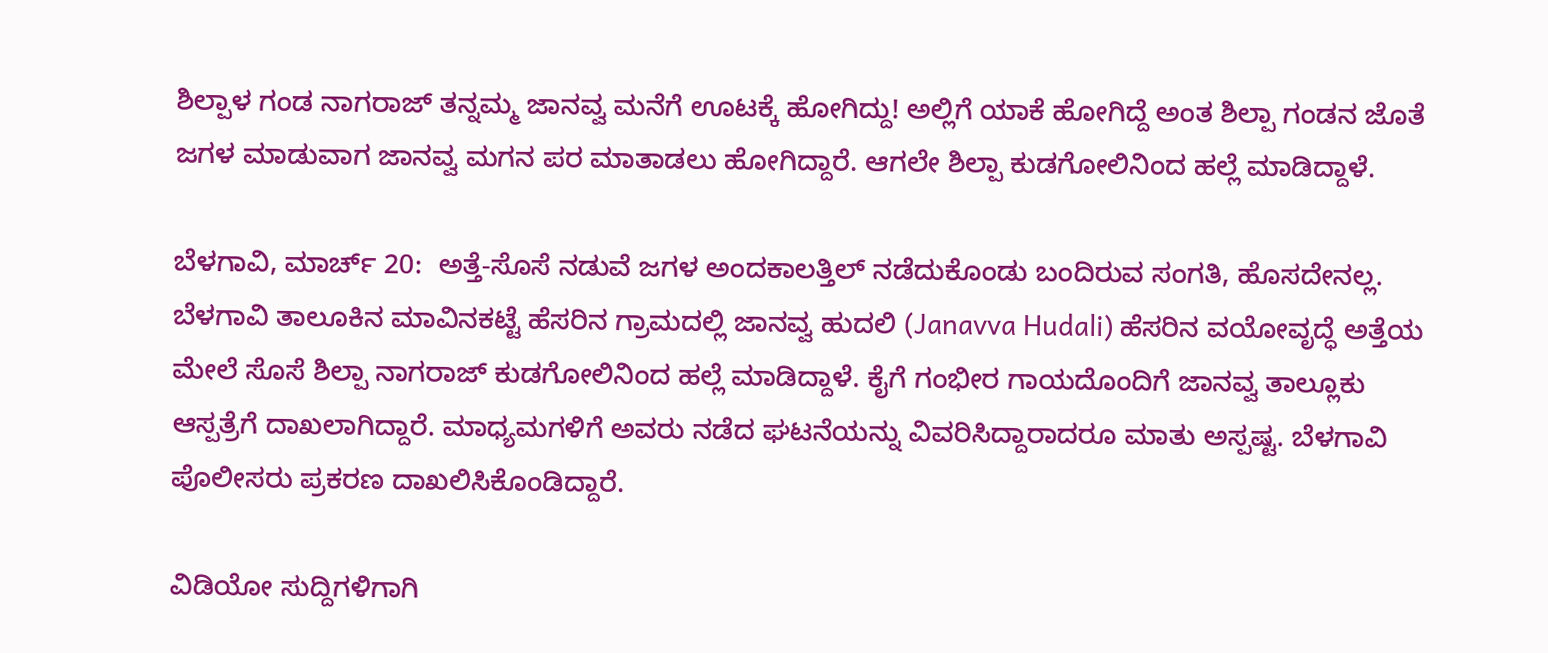ಶಿಲ್ಪಾಳ ಗಂಡ ನಾಗರಾಜ್ ತನ್ನಮ್ಮ ಜಾನವ್ವ ಮನೆಗೆ ಊಟಕ್ಕೆ ಹೋಗಿದ್ದು! ಅಲ್ಲಿಗೆ ಯಾಕೆ ಹೋಗಿದ್ದೆ ಅಂತ ಶಿಲ್ಪಾ ಗಂಡನ ಜೊತೆ ಜಗಳ ಮಾಡುವಾಗ ಜಾನವ್ವ ಮಗನ ಪರ ಮಾತಾಡಲು ಹೋಗಿದ್ದಾರೆ. ಆಗಲೇ ಶಿಲ್ಪಾ ಕುಡಗೋಲಿನಿಂದ ಹಲ್ಲೆ ಮಾಡಿದ್ದಾಳೆ.

ಬೆಳಗಾವಿ, ಮಾರ್ಚ್ 20:  ಅತ್ತೆ-ಸೊಸೆ ನಡುವೆ ಜಗಳ ಅಂದಕಾಲತ್ತಿಲ್ ನಡೆದುಕೊಂಡು ಬಂದಿರುವ ಸಂಗತಿ, ಹೊಸದೇನಲ್ಲ. ಬೆಳಗಾವಿ ತಾಲೂಕಿನ ಮಾವಿನಕಟ್ಟೆ ಹೆಸರಿನ ಗ್ರಾಮದಲ್ಲಿ ಜಾನವ್ವ ಹುದಲಿ (Janavva Hudali) ಹೆಸರಿನ ವಯೋವೃದ್ಧೆ ಅತ್ತೆಯ ಮೇಲೆ ಸೊಸೆ ಶಿಲ್ಪಾ ನಾಗರಾಜ್ ಕುಡಗೋಲಿನಿಂದ ಹಲ್ಲೆ ಮಾಡಿದ್ದಾಳೆ. ಕೈಗೆ ಗಂಭೀರ ಗಾಯದೊಂದಿಗೆ ಜಾನವ್ವ ತಾಲ್ಲೂಕು ಆಸ್ಪತ್ರೆಗೆ ದಾಖಲಾಗಿದ್ದಾರೆ. ಮಾಧ್ಯಮಗಳಿಗೆ ಅವರು ನಡೆದ ಘಟನೆಯನ್ನು ವಿವರಿಸಿದ್ದಾರಾದರೂ ಮಾತು ಅಸ್ಪಷ್ಟ. ಬೆಳಗಾವಿ ಪೊಲೀಸರು ಪ್ರಕರಣ ದಾಖಲಿಸಿಕೊಂಡಿದ್ದಾರೆ.

ವಿಡಿಯೋ ಸುದ್ದಿಗಳಿಗಾಗಿ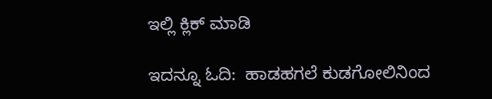ಇಲ್ಲಿ ಕ್ಲಿಕ್ ಮಾಡಿ

ಇದನ್ನೂ ಓದಿ:  ಹಾಡಹಗಲೆ ಕುಡಗೋಲಿನಿಂದ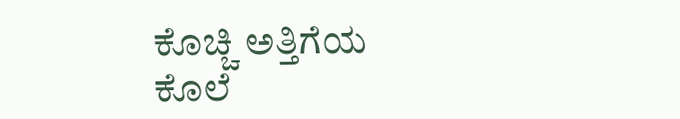ಕೊಚ್ಚಿ ಅತ್ತಿಗೆಯ ಕೊಲೆ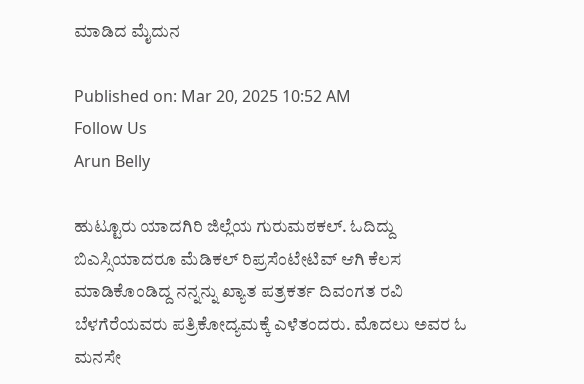ಮಾಡಿದ ಮೈದುನ

Published on: Mar 20, 2025 10:52 AM
Follow Us
Arun Belly

ಹುಟ್ಟೂರು ಯಾದಗಿರಿ ಜಿಲ್ಲೆಯ ಗುರುಮಠಕಲ್. ಓದಿದ್ದು ಬಿಎಸ್ಸಿಯಾದರೂ ಮೆಡಿಕಲ್ ರಿಪ್ರಸೆಂಟೇಟಿವ್ ಆಗಿ ಕೆಲಸ ಮಾಡಿಕೊಂಡಿದ್ದ ನನ್ನನ್ನು ಖ್ಯಾತ ಪತ್ರಕರ್ತ ದಿವಂಗತ ರವಿ ಬೆಳಗೆರೆಯವರು ಪತ್ರಿಕೋದ್ಯಮಕ್ಕೆ ಎಳೆತಂದರು. ಮೊದಲು ಅವರ ಓ ಮನಸೇ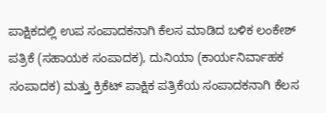ಪಾಕ್ಷಿಕದಲ್ಲಿ ಉಪ ಸಂಪಾದಕನಾಗಿ ಕೆಲಸ ಮಾಡಿದ ಬಳಿಕ ಲಂಕೇಶ್ ಪತ್ರಿಕೆ (ಸಹಾಯಕ ಸಂಪಾದಕ), ದುನಿಯಾ (ಕಾರ್ಯನಿರ್ವಾಹಕ ಸಂಪಾದಕ) ಮತ್ತು ಕ್ರಿಕೆಟ್ ಪಾಕ್ಷಿಕ ಪತ್ರಿಕೆಯ ಸಂಪಾದಕನಾಗಿ ಕೆಲಸ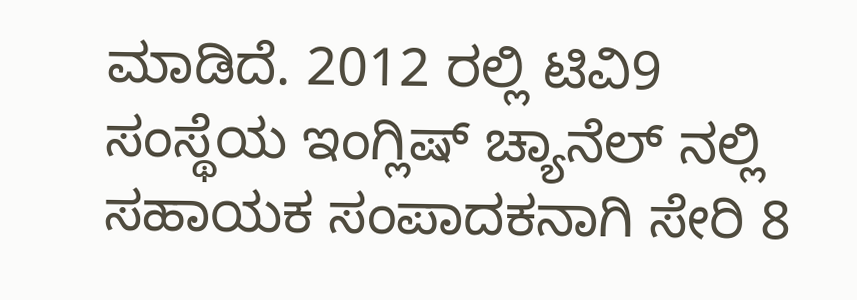ಮಾಡಿದೆ. 2012 ರಲ್ಲಿ ಟಿವಿ9 ಸಂಸ್ಥೆಯ ಇಂಗ್ಲಿಷ್ ಚ್ಯಾನೆಲ್ ನಲ್ಲಿ ಸಹಾಯಕ ಸಂಪಾದಕನಾಗಿ ಸೇರಿ 8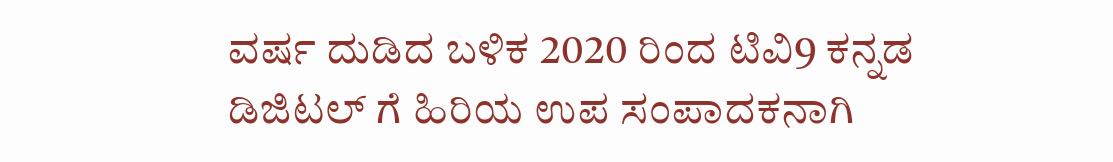ವರ್ಷ ದುಡಿದ ಬಳಿಕ 2020 ರಿಂದ ಟಿವಿ9 ಕನ್ನಡ ಡಿಜಿಟಲ್ ಗೆ ಹಿರಿಯ ಉಪ ಸಂಪಾದಕನಾಗಿ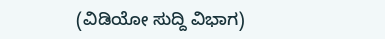(ವಿಡಿಯೋ ಸುದ್ದಿ ವಿಭಾಗ)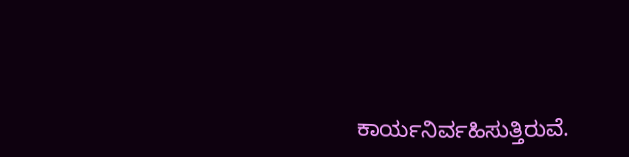ಕಾರ್ಯನಿರ್ವಹಿಸುತ್ತಿರುವೆ.